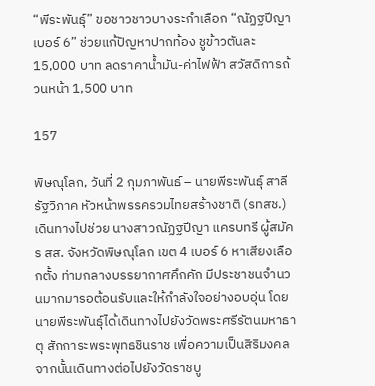“พีระพันธุ์” ขอชาวชาวบางระกำเลือก “ณัฏฐปีญา เบอร์ 6” ช่วยแก้ปัญหาปากท้อง ชูข้าวตันละ 15,000 บาท ลดราคาน้ำมัน-ค่าไฟฟ้า สวัสดิการถ้วนหน้า 1,500 บาท

157

พิษณุโลก, วันที่ 2 กุมภาพันธ์ – นายพีระพันธุ์ สาลีรัฐวิภาค หัวหน้าพรรครวมไทยสร้างชาติ (รทสช.) เดินทางไปช่วย นางสาวณัฏฐปีญา แครบทรี ผู้สมัคร สส. จังหวัดพิษณุโลก เขต 4 เบอร์ 6 หาเสียงเลือกตั้ง ท่ามกลางบรรยากาศคึกคัก มีประชาชนจำนวนมากมารอต้อนรับและให้กำลังใจอย่างอบอุ่น โดยนายพีระพันธุ์ได้เดินทางไปยังวัดพระศรีรัตนมหาธาตุ สักการะพระพุทธชินราช เพื่อความเป็นสิริมงคล จากนั้นเดินทางต่อไปยังวัดราชบู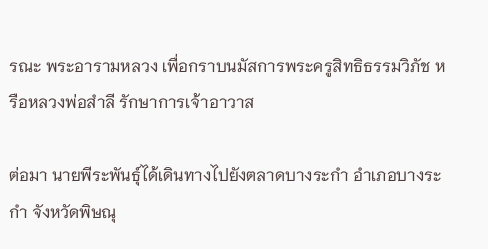รณะ พระอารามหลวง เพื่อกราบนมัสการพระครูสิทธิธรรมวิภัช หรือหลวงพ่อสำลี รักษาการเจ้าอาวาส

ต่อมา นายพีระพันธุ์ได้เดินทางไปยังตลาดบางระกำ อำเภอบางระกำ จังหวัดพิษณุ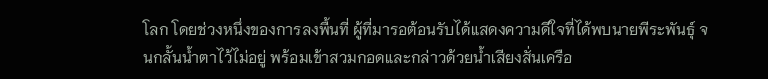โลก โดยช่วงหนึ่งของการลงพื้นที่ ผู้ที่มารอต้อนรับได้แสดงความดีใจที่ได้พบนายพีระพันธุ์ จนกลั้นน้ำตาไว้ไม่อยู่ พร้อมเข้าสวมกอดและกล่าวด้วยน้ำเสียงสั่นเครือ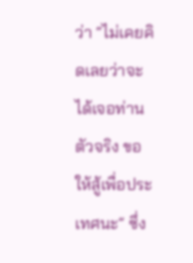ว่า “ไม่เคยคิดเลยว่าจะได้เจอท่านตัวจริง ขอให้สู้เพื่อประเทศนะ” ซึ่ง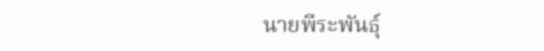นายพีระพันธุ์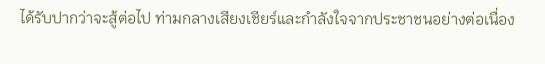ได้รับปากว่าจะสู้ต่อไป ท่ามกลางเสียงเชียร์และกำลังใจจากประชาชนอย่างต่อเนื่อง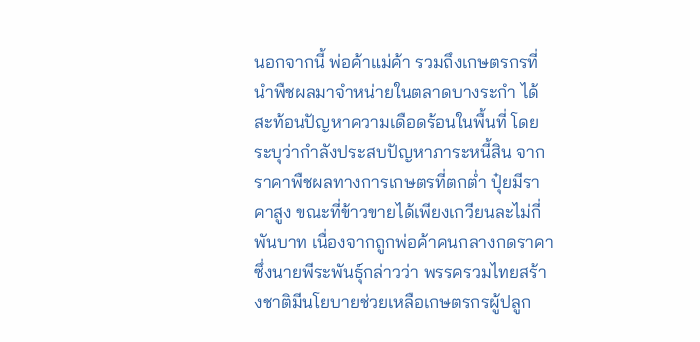นอกจากนี้ พ่อค้าแม่ค้า รวมถึงเกษตรกรที่นำพืชผลมาจำหน่ายในตลาดบางระกำ ได้สะท้อนปัญหาความเดือดร้อนในพื้นที่ โดยระบุว่ากำลังประสบปัญหาภาระหนี้สิน จากราคาพืชผลทางการเกษตรที่ตกต่ำ ปุ๋ยมีราคาสูง ขณะที่ข้าวขายได้เพียงเกวียนละไม่กี่พันบาท เนื่องจากถูกพ่อค้าคนกลางกดราคา ซึ่งนายพีระพันธุ์กล่าวว่า พรรครวมไทยสร้างชาติมีนโยบายช่วยเหลือเกษตรกรผู้ปลูก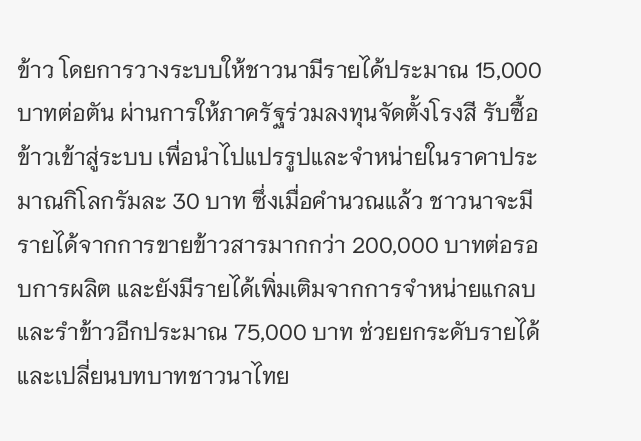ข้าว โดยการวางระบบให้ชาวนามีรายได้ประมาณ 15,000 บาทต่อตัน ผ่านการให้ภาครัฐร่วมลงทุนจัดตั้งโรงสี รับซื้อข้าวเข้าสู่ระบบ เพื่อนำไปแปรรูปและจำหน่ายในราคาประมาณกิโลกรัมละ 30 บาท ซึ่งเมื่อคำนวณแล้ว ชาวนาจะมีรายได้จากการขายข้าวสารมากกว่า 200,000 บาทต่อรอบการผลิต และยังมีรายได้เพิ่มเติมจากการจำหน่ายแกลบและรำข้าวอีกประมาณ 75,000 บาท ช่วยยกระดับรายได้และเปลี่ยนบทบาทชาวนาไทย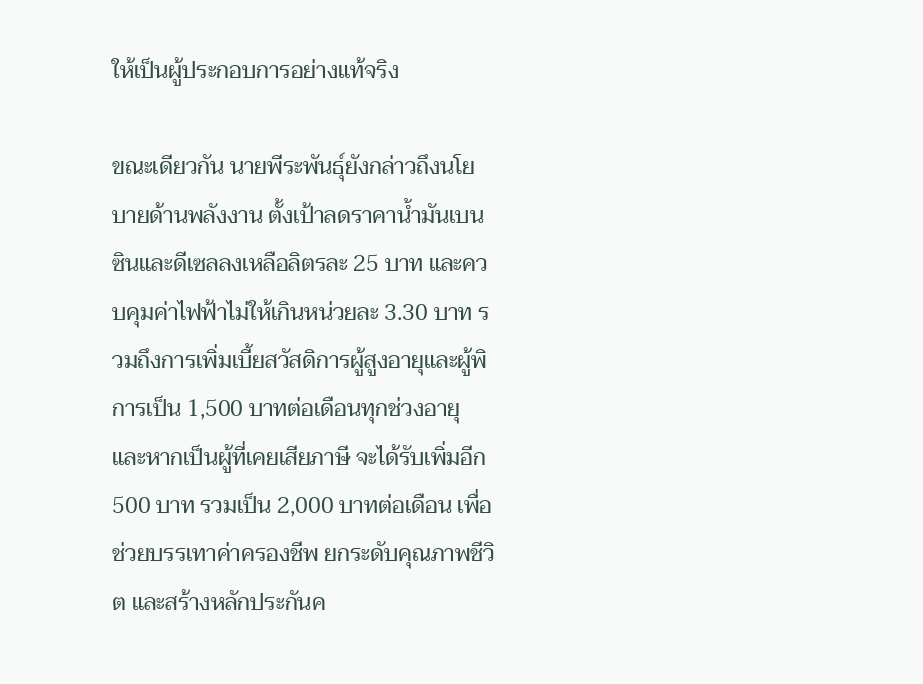ให้เป็นผู้ประกอบการอย่างแท้จริง

ขณะเดียวกัน นายพีระพันธุ์ยังกล่าวถึงนโยบายด้านพลังงาน ตั้งเป้าลดราคาน้ำมันเบนซินและดีเซลลงเหลือลิตรละ 25 บาท และควบคุมค่าไฟฟ้าไม่ให้เกินหน่วยละ 3.30 บาท รวมถึงการเพิ่มเบี้ยสวัสดิการผู้สูงอายุและผู้พิการเป็น 1,500 บาทต่อเดือนทุกช่วงอายุ และหากเป็นผู้ที่เคยเสียภาษี จะได้รับเพิ่มอีก 500 บาท รวมเป็น 2,000 บาทต่อเดือน เพื่อช่วยบรรเทาค่าครองชีพ ยกระดับคุณภาพชีวิต และสร้างหลักประกันค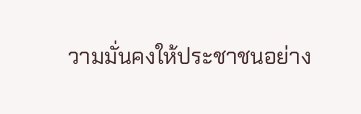วามมั่นคงให้ประชาชนอย่าง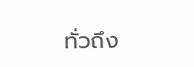ทั่วถึง